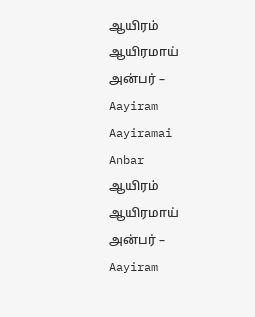ஆயிரம் ஆயிரமாய் அன்பர் – Aayiram Aayiramai Anbar
ஆயிரம் ஆயிரமாய் அன்பர் – Aayiram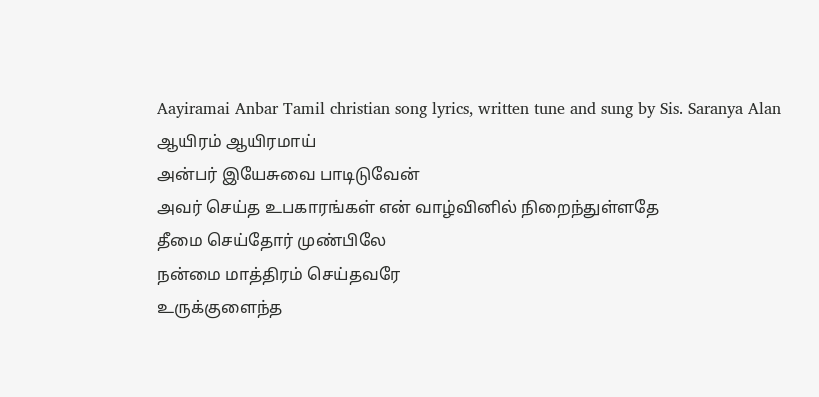Aayiramai Anbar Tamil christian song lyrics, written tune and sung by Sis. Saranya Alan
ஆயிரம் ஆயிரமாய்
அன்பர் இயேசுவை பாடிடுவேன்
அவர் செய்த உபகாரங்கள் என் வாழ்வினில் நிறைந்துள்ளதே
தீமை செய்தோர் முண்பிலே
நன்மை மாத்திரம் செய்தவரே
உருக்குளைந்த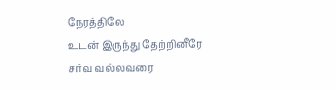நேரத்திலே
உடன் இருந்து தேற்றினீரே
சர்வ வல்லவரை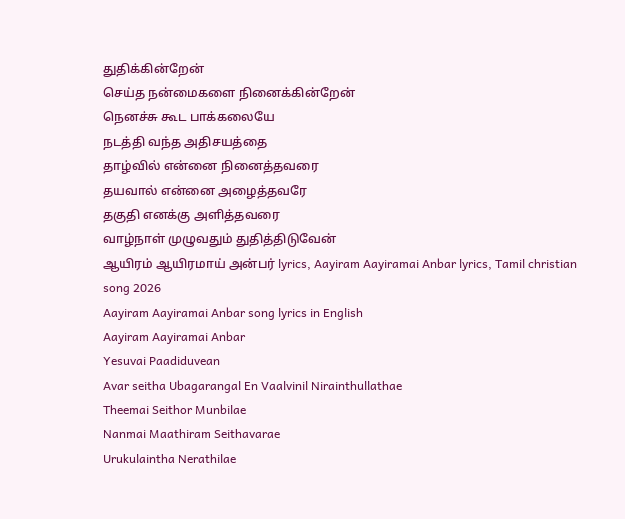துதிக்கின்றேன்
செய்த நன்மைகளை நினைக்கின்றேன்
நெனச்சு கூட பாக்கலையே
நடத்தி வந்த அதிசயத்தை
தாழ்வில் என்னை நினைத்தவரை
தயவால் என்னை அழைத்தவரே
தகுதி எனக்கு அளித்தவரை
வாழ்நாள் முழுவதும் துதித்திடுவேன்
ஆயிரம் ஆயிரமாய் அன்பர் lyrics, Aayiram Aayiramai Anbar lyrics, Tamil christian song 2026
Aayiram Aayiramai Anbar song lyrics in English
Aayiram Aayiramai Anbar
Yesuvai Paadiduvean
Avar seitha Ubagarangal En Vaalvinil Nirainthullathae
Theemai Seithor Munbilae
Nanmai Maathiram Seithavarae
Urukulaintha Nerathilae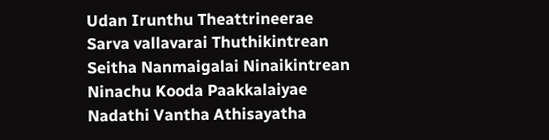Udan Irunthu Theattrineerae
Sarva vallavarai Thuthikintrean
Seitha Nanmaigalai Ninaikintrean
Ninachu Kooda Paakkalaiyae
Nadathi Vantha Athisayatha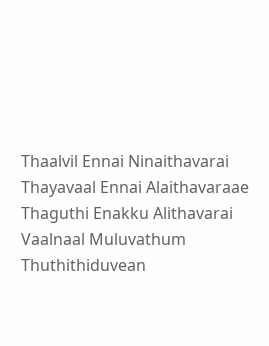Thaalvil Ennai Ninaithavarai
Thayavaal Ennai Alaithavaraae
Thaguthi Enakku Alithavarai
Vaalnaal Muluvathum Thuthithiduvean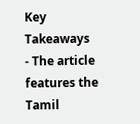Key Takeaways
- The article features the Tamil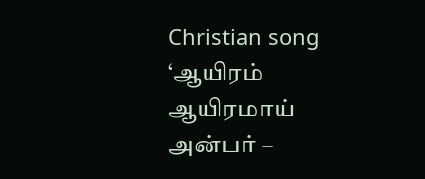Christian song ‘ஆயிரம் ஆயிரமாய் அன்பர் –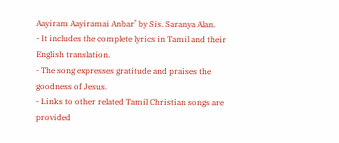Aayiram Aayiramai Anbar’ by Sis. Saranya Alan.
- It includes the complete lyrics in Tamil and their English translation.
- The song expresses gratitude and praises the goodness of Jesus.
- Links to other related Tamil Christian songs are provided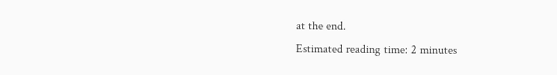at the end.
Estimated reading time: 2 minutes